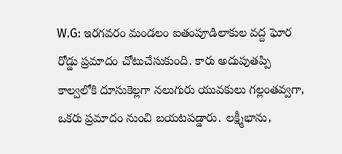W.G: ఇరగవరం మండలం ఐతంపూడిలాకుల వద్ద ఘోర రోడ్డు ప్రమాదం చోటుచేసుకుంది. కారు అదుపుతప్పి కాల్వలోకి దూసుకెల్లగా నలుగురు యువకులు గల్లంతవ్వగా, ఒకరు ప్రమాదం నుంచి బయటపడ్డారు. లక్ష్మీభాను,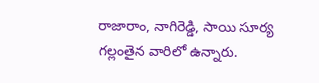రాజారాం, నాగిరెడ్డి, సాయి సూర్య గల్లంతైన వారిలో ఉన్నారు.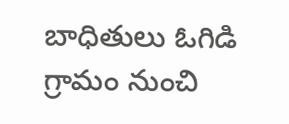బాధితులు ఓగిడి గ్రామం నుంచి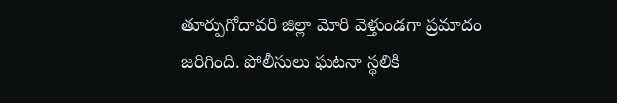తూర్పుగోదావరి జిల్లా మోరి వెళ్తుండగా ప్రమాదం జరిగింది. పోలీసులు ఘటనా స్థలికి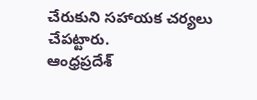చేరుకుని సహాయక చర్యలు చేపట్టారు.
ఆంధ్రప్రదేశ్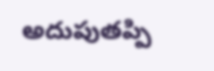అదుపుతప్పి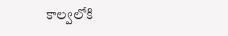కాల్వలోకి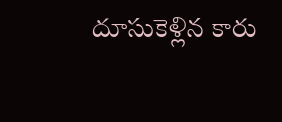దూసుకెళ్లిన కారు